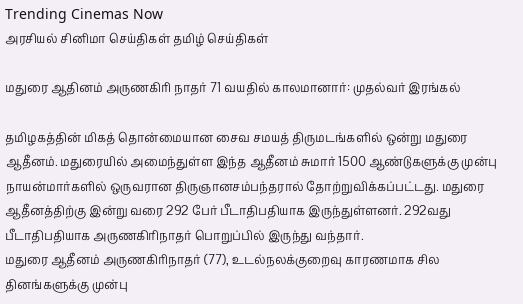Trending Cinemas Now
அரசியல் சினிமா செய்திகள் தமிழ் செய்திகள்

மதுரை ஆதினம் அருணகிரி நாதர் 71 வயதில் காலமானார்: முதல்வர் இரங்கல்

தமிழகத்தின் மிகத் தொன்மையான சைவ சமயத் திருமடங்களில் ஒன்று மதுரை ஆதீனம். மதுரையில் அமைந்துள்ள இந்த ஆதீனம் சுமார் 1500 ஆண்டுகளுக்கு முன்பு நாயன்மார்களில் ஒருவரான திருஞானசம்பந்தரால் தோற்றுவிக்கப்பட்டது. மதுரை ஆதீனத்திற்கு இன்று வரை 292 பேர் பீடாதிபதியாக இருந்துள்ளனர். 292வது பீடாதிபதியாக அருணகிரிநாதர் பொறுப்பில் இருந்து வந்தார்.
மதுரை ஆதீனம் அருணகிரிநாதர் (77), உடல்நலக்குறைவு காரணமாக சில தினங்களுக்கு முன்பு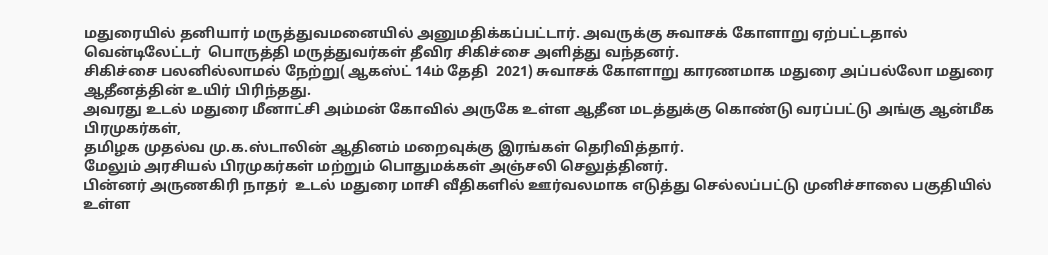மதுரையில் தனியார் மருத்துவமனையில் அனுமதிக்கப்பட்டார். அவருக்கு சுவாசக் கோளாறு ஏற்பட்டதால் வென்டிலேட்டர்  பொருத்தி மருத்துவர்கள் தீவிர சிகிச்சை அளித்து வந்தனர்.
சிகிச்சை பலனில்லாமல் நேற்று( ஆகஸ்ட் 14ம் தேதி  2021) சுவாசக் கோளாறு காரணமாக மதுரை அப்பல்லோ மதுரை ஆதீனத்தின் உயிர் பிரிந்தது.
அவரது உடல் மதுரை மீனாட்சி அம்மன் கோவில் அருகே உள்ள ஆதீன மடத்துக்கு கொண்டு வரப்பட்டு அங்கு ஆன்மீக பிரமுகர்கள்,
தமிழக முதல்வ மு.க.ஸ்டாலின் ஆதினம் மறைவுக்கு இரங்கள் தெரிவித்தார்.
மேலும் அரசியல் பிரமுகர்கள் மற்றும் பொதுமக்கள் அஞ்சலி செலுத்தினர்.
பின்னர் அருணகிரி நாதர்  உடல் மதுரை மாசி வீதிகளில் ஊர்வலமாக எடுத்து செல்லப்பட்டு முனிச்சாலை பகுதியில் உள்ள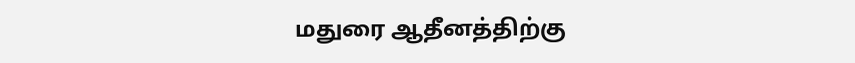மதுரை ஆதீனத்திற்கு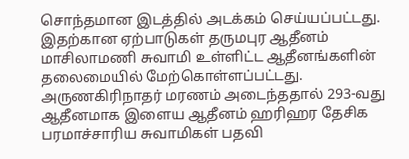சொந்தமான இடத்தில் அடக்கம் செய்யப்பட்டது. இதற்கான ஏற்பாடுகள் தருமபுர ஆதீனம் மாசிலாமணி சுவாமி உள்ளிட்ட ஆதீனங்களின் தலைமையில் மேற்கொள்ளப்பட்டது.
அருணகிரிநாதர் மரணம் அடைந்ததால் 293-வது ஆதீனமாக இளைய ஆதீனம் ஹரிஹர தேசிக பரமாச்சாரிய சுவாமிகள் பதவி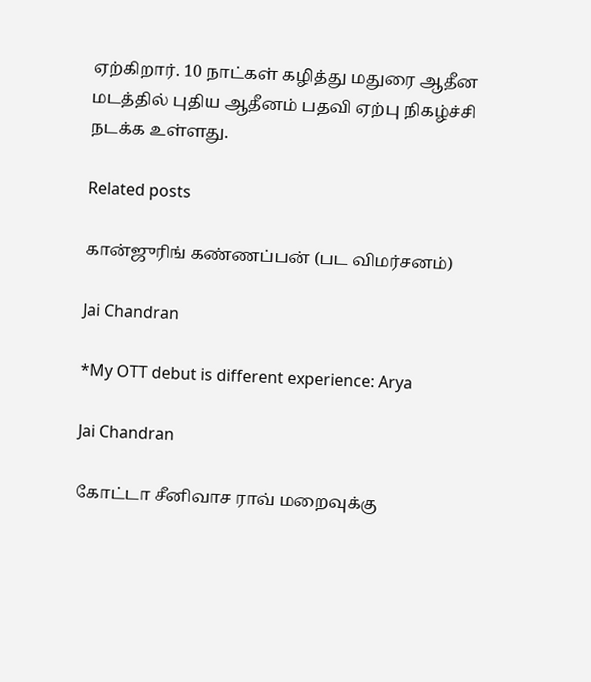ஏற்கிறார். 10 நாட்கள் கழித்து மதுரை ஆதீன மடத்தில் புதிய ஆதீனம் பதவி ஏற்பு நிகழ்ச்சி நடக்க உள்ளது.

Related posts

கான்ஜுரிங் கண்ணப்பன் (பட விமர்சனம்)

Jai Chandran

*My OTT debut is different experience: Arya

Jai Chandran

கோட்டா சீனிவாச ராவ் மறைவுக்கு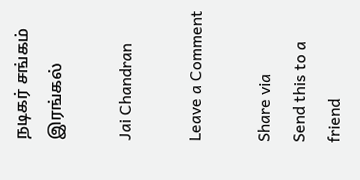நடிகர் சங்கம் இரங்கல்

Jai Chandran

Leave a Comment

Share via
Send this to a friend